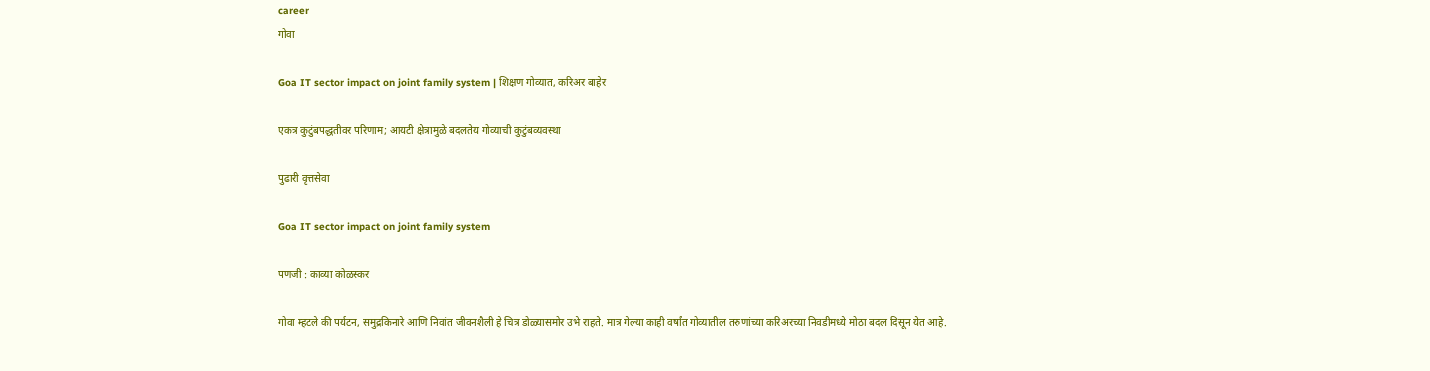career
गोवा

Goa IT sector impact on joint family system | शिक्षण गोव्यात, करिअर बाहेर

एकत्र कुटुंबपद्धतीवर परिणाम; आयटी क्षेत्रामुळे बदलतेय गोव्याची कुटुंबव्यवस्था

पुढारी वृत्तसेवा

Goa IT sector impact on joint family system

पणजी : काव्या कोळस्कर

गोवा म्हटले की पर्यटन, समुद्रकिनारे आणि निवांत जीवनशैली हे चित्र डोळ्यासमोर उभे राहते. मात्र गेल्या काही वर्षांत गोव्यातील तरुणांच्या करिअरच्या निवडीमध्ये मोठा बदल दिसून येत आहे.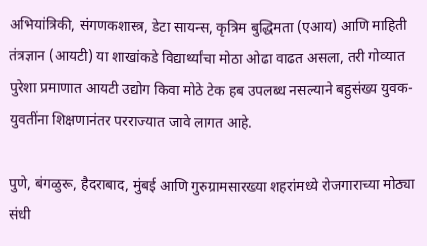अभियांत्रिकी, संगणकशास्त्र, डेटा सायन्स, कृत्रिम बुद्धिमता (एआय) आणि माहिती तंत्रज्ञान (आयटी) या शाखांकडे विद्यार्थ्यांचा मोठा ओढा वाढत असला, तरी गोव्यात पुरेशा प्रमाणात आयटी उद्योग किवा मोठे टेक हब उपलब्ध नसल्याने बहुसंख्य युवक-युवतींना शिक्षणानंतर परराज्यात जावे लागत आहे.

पुणे, बंगळुरू, हैदराबाद, मुंबई आणि गुरुग्रामसारख्या शहरांमध्ये रोजगाराच्या मोठ्या संधी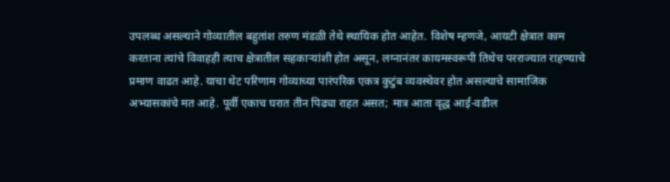उपलब्ध असल्याने गोव्यातील बहुतांश तरुण मंडळी तेथे स्थायिक होत आहेत. विशेष म्हणजे, आयटी क्षेत्रात काम करताना त्यांचे विवाहही त्याच क्षेत्रातील सहकाऱ्यांशी होत असून, लग्नानंतर कायमस्वरूपी तिथेच परराज्यात राहण्याचे प्रमाण वाढत आहे. याचा थेट परिणाम गोव्याच्या पारंपरिक एकत्र कुटुंब व्यवस्थेवर होत असल्याचे सामाजिक अभ्यासकांचे मत आहे. पूर्वी एकाच घरात तीन पिढ्या राहत असत; मात्र आता वृद्ध आई-वडील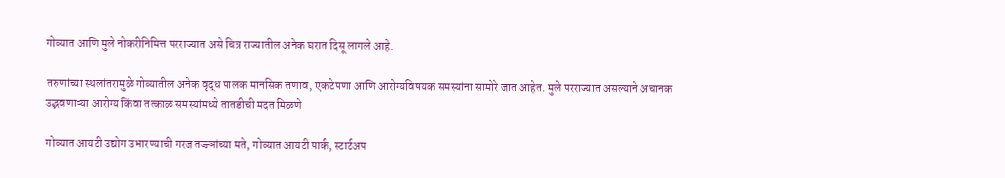गोव्यात आणि मुले नोकरीनिमित्त परराज्यात असे चित्र राज्यातील अनेक घरात दिसू लागले आहे.

तरुणांच्या स्थलांतरामुळे गोव्यातील अनेक वृद्ध पालक मानसिक तणाव, एकटेपणा आणि आरोग्यविषयक समस्यांना सामोरे जात आहेत. मुले परराज्यात असल्याने अचानक उद्भवणाऱ्या आरोग्य किंवा तत्काळ समस्यांमध्ये तातडीची मदत मिळणे

गोव्यात आयटी उद्योग उभारण्याची गरज तज्ज्ञांच्या मते, गोव्यात आयटी पार्क, स्टार्टअप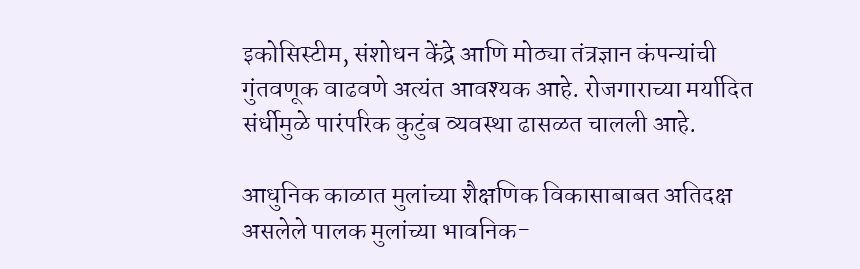इकोसिस्टीम, संशोधन केंद्रे आणि मोठ्या तंत्रज्ञान कंपन्यांची गुंतवणूक वाढवणे अत्यंत आवश्यक आहे. रोजगाराच्या मर्यादित संर्धीमुळे पारंपरिक कुटुंब व्यवस्था ढासळत चालली आहे.

आधुनिक काळात मुलांच्या शैक्षणिक विकासाबाबत अतिदक्ष असलेले पालक मुलांच्या भावनिक-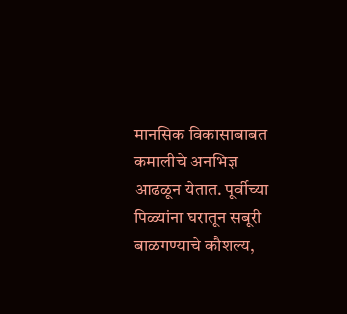मानसिक विकासाबाबत कमालीचे अनभिज्ञ आढळून येतात. पूर्वीच्या पिळ्यांना घरातून सबूरी बाळगण्याचे कौशल्य,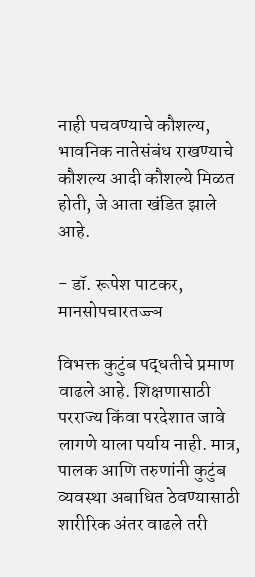नाही पचवण्याचे कौशल्य, भावनिक नातेसंबंध राखण्याचे कौशल्य आदी कौशल्ये मिळत होती, जे आता खंडित झाले आहे.

- डॉ. रूपेश पाटकर, मानसोपचारतज्ज्ञ

विभक्त कुटुंब पद्धतीचे प्रमाण वाढले आहे. शिक्षणासाठी परराज्य किंवा परदेशात जावे लागणे याला पर्याय नाही. मात्र, पालक आणि तरुणांनी कुटुंब व्यवस्था अबाधित ठेवण्यासाठी शारीरिक अंतर वाढले तरी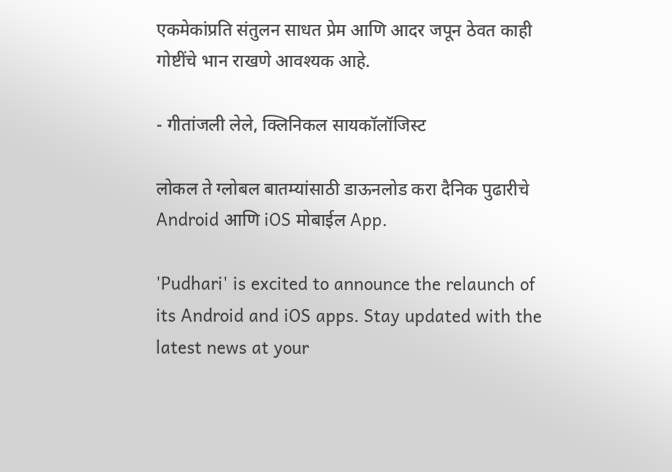एकमेकांप्रति संतुलन साधत प्रेम आणि आदर जपून ठेवत काही गोष्टींचे भान राखणे आवश्यक आहे.

- गीतांजली लेले, क्लिनिकल सायकॉलॉजिस्ट

लोकल ते ग्लोबल बातम्यांसाठी डाऊनलोड करा दैनिक पुढारीचे Android आणि iOS मोबाईल App.

'Pudhari' is excited to announce the relaunch of its Android and iOS apps. Stay updated with the latest news at your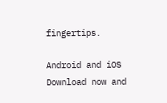fingertips.

Android and iOS Download now and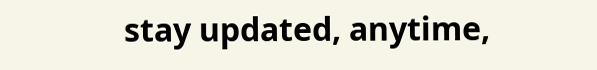stay updated, anytime,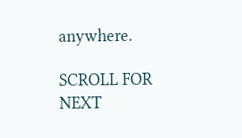anywhere.

SCROLL FOR NEXT